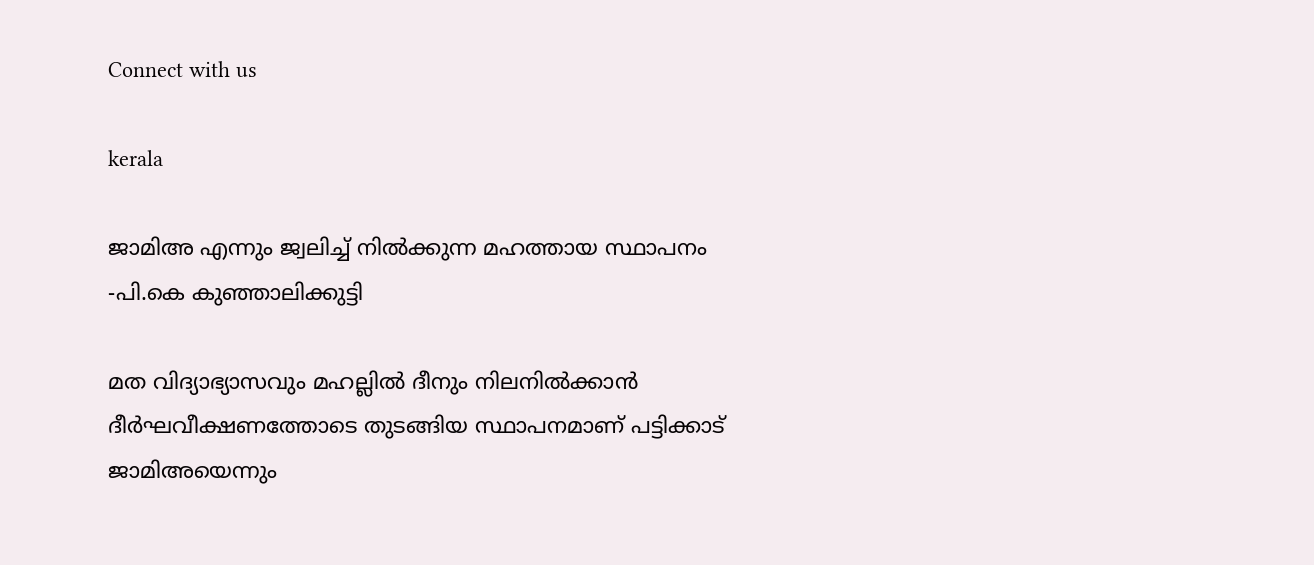Connect with us

kerala

ജാമിഅ എന്നും ജ്വലിച്ച് നില്‍ക്കുന്ന മഹത്തായ സ്ഥാപനം -പി.കെ കുഞ്ഞാലിക്കുട്ടി

മത വിദ്യാഭ്യാസവും മഹല്ലില്‍ ദീനും നിലനില്‍ക്കാന്‍ ദീര്‍ഘവീക്ഷണത്തോടെ തുടങ്ങിയ സ്ഥാപനമാണ് പട്ടിക്കാട് ജാമിഅയെന്നും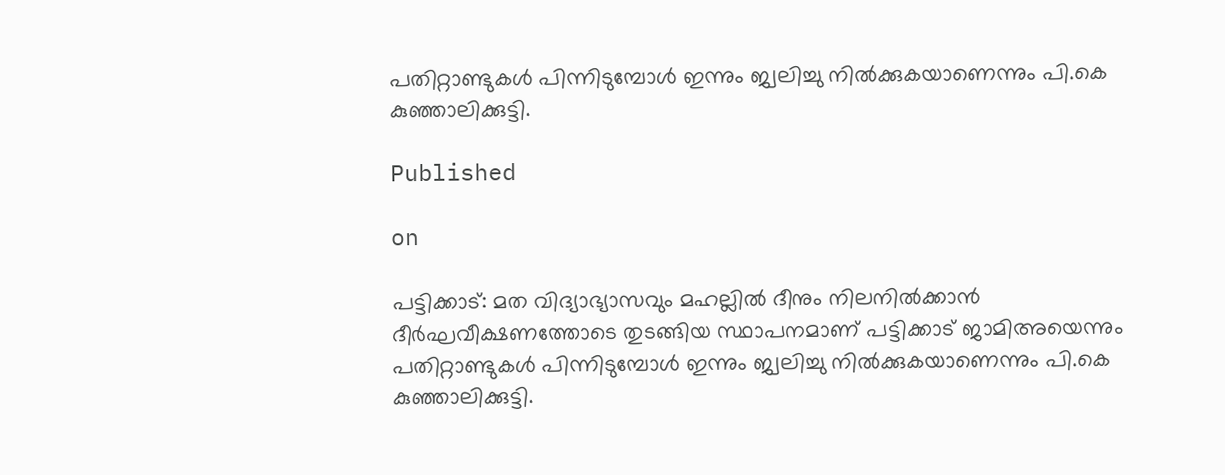പതിറ്റാണ്ടുകള്‍ പിന്നിടുമ്പോള്‍ ഇന്നും ജ്വലിച്ചു നില്‍ക്കുകയാണെന്നും പി.കെ കുഞ്ഞാലിക്കുട്ടി.

Published

on

പട്ടിക്കാട്: മത വിദ്യാഭ്യാസവും മഹല്ലില്‍ ദീനും നിലനില്‍ക്കാന്‍ ദീര്‍ഘവീക്ഷണത്തോടെ തുടങ്ങിയ സ്ഥാപനമാണ് പട്ടിക്കാട് ജാമിഅയെന്നും പതിറ്റാണ്ടുകള്‍ പിന്നിടുമ്പോള്‍ ഇന്നും ജ്വലിച്ചു നില്‍ക്കുകയാണെന്നും പി.കെ കുഞ്ഞാലിക്കുട്ടി.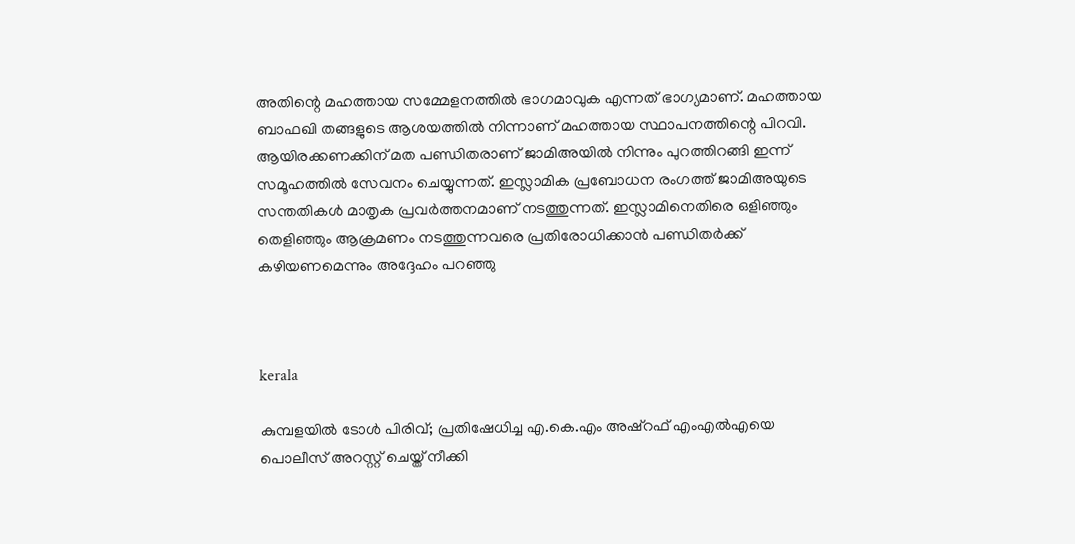അതിന്റെ മഹത്തായ സമ്മേളനത്തില്‍ ഭാഗമാവുക എന്നത് ഭാഗ്യമാണ്. മഹത്തായ ബാഫഖി തങ്ങളുടെ ആശയത്തില്‍ നിന്നാണ് മഹത്തായ സ്ഥാപനത്തിന്റെ പിറവി. ആയിരക്കണക്കിന് മത പണ്ഡിതരാണ് ജാമിഅയില്‍ നിന്നും പുറത്തിറങ്ങി ഇന്ന് സമൂഹത്തില്‍ സേവനം ചെയ്യുന്നത്. ഇസ്ലാമിക പ്രബോധന രംഗത്ത് ജാമിഅയുടെ സന്തതികള്‍ മാതൃക പ്രവര്‍ത്തനമാണ് നടത്തുന്നത്. ഇസ്ലാമിനെതിരെ ഒളിഞ്ഞും തെളിഞ്ഞും ആക്രമണം നടത്തുന്നവരെ പ്രതിരോധിക്കാന്‍ പണ്ഡിതര്‍ക്ക് കഴിയണമെന്നും അദ്ദേഹം പറഞ്ഞു



kerala

കുമ്പളയില്‍ ടോള്‍ പിരിവ്; പ്രതിഷേധിച്ച എ.കെ.എം അഷ്‌റഫ് എംഎല്‍എയെ പൊലീസ് അറസ്റ്റ് ചെയ്ത് നീക്കി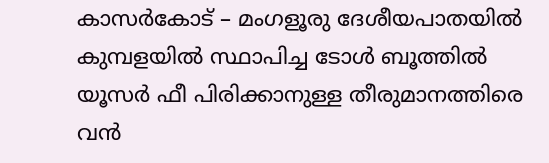കാസര്‍കോട് – മംഗളൂരു ദേശീയപാതയില്‍ കുമ്പളയില്‍ സ്ഥാപിച്ച ടോള്‍ ബൂത്തില്‍ യൂസര്‍ ഫീ പിരിക്കാനുള്ള തീരുമാനത്തിരെ വന്‍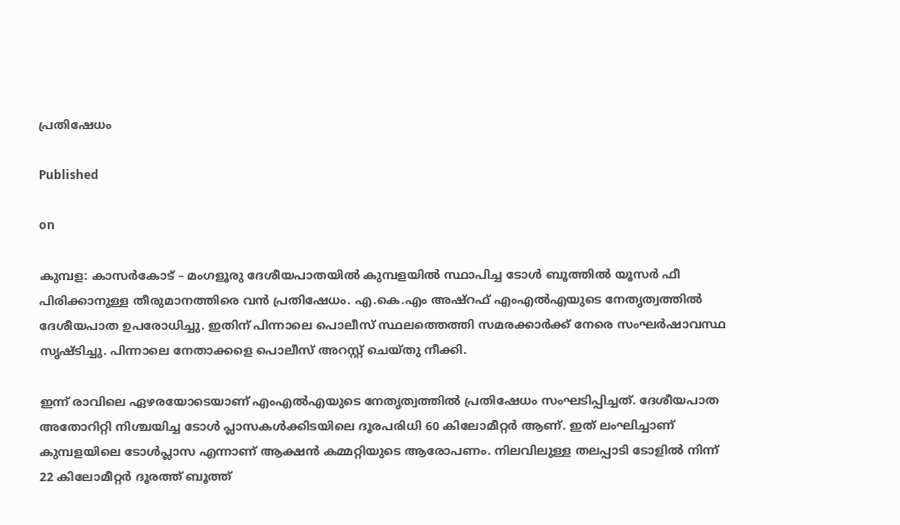പ്രതിഷേധം

Published

on

കുമ്പള: കാസര്‍കോട് – മംഗളൂരു ദേശീയപാതയില്‍ കുമ്പളയില്‍ സ്ഥാപിച്ച ടോള്‍ ബൂത്തില്‍ യൂസര്‍ ഫീ പിരിക്കാനുള്ള തീരുമാനത്തിരെ വന്‍ പ്രതിഷേധം. എ.കെ.എം അഷ്‌റഫ് എംഎല്‍എയുടെ നേതൃത്വത്തില്‍ ദേശീയപാത ഉപരോധിച്ചു. ഇതിന് പിന്നാലെ പൊലീസ് സ്ഥലത്തെത്തി സമരക്കാര്‍ക്ക് നേരെ സംഘര്‍ഷാവസ്ഥ സൃഷ്ടിച്ചു. പിന്നാലെ നേതാക്കളെ പൊലീസ് അറസ്റ്റ് ചെയ്തു നീക്കി.

ഇന്ന് രാവിലെ ഏഴരയോടെയാണ് എംഎല്‍എയുടെ നേതൃത്വത്തില്‍ പ്രതിഷേധം സംഘടിപ്പിച്ചത്. ദേശീയപാത അതോറിറ്റി നിശ്ചയിച്ച ടോള്‍ പ്ലാസകള്‍ക്കിടയിലെ ദൂരപരിധി 60 കിലോമീറ്റര്‍ ആണ്. ഇത് ലംഘിച്ചാണ് കുമ്പളയിലെ ടോള്‍പ്ലാസ എന്നാണ് ആക്ഷന്‍ കമ്മറ്റിയുടെ ആരോപണം. നിലവിലുള്ള തലപ്പാടി ടോളില്‍ നിന്ന് 22 കിലോമീറ്റര്‍ ദൂരത്ത് ബൂത്ത്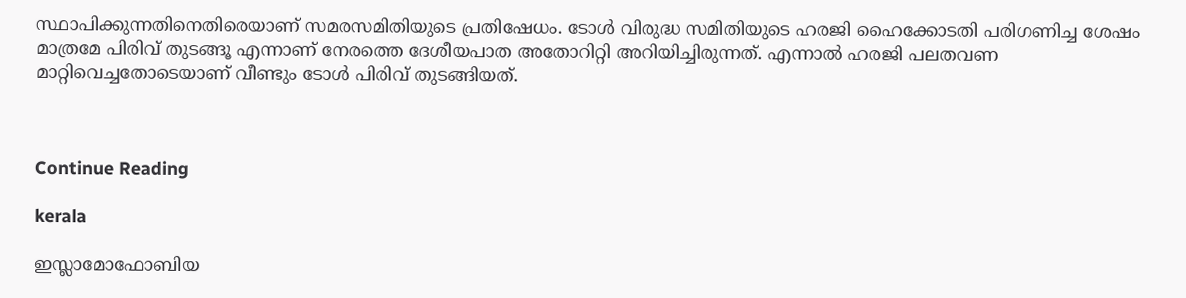സ്ഥാപിക്കുന്നതിനെതിരെയാണ് സമരസമിതിയുടെ പ്രതിഷേധം. ടോള്‍ വിരുദ്ധ സമിതിയുടെ ഹരജി ഹൈക്കോടതി പരിഗണിച്ച ശേഷം മാത്രമേ പിരിവ് തുടങ്ങൂ എന്നാണ് നേരത്തെ ദേശീയപാത അതോറിറ്റി അറിയിച്ചിരുന്നത്. എന്നാല്‍ ഹരജി പലതവണ മാറ്റിവെച്ചതോടെയാണ് വീണ്ടും ടോള്‍ പിരിവ് തുടങ്ങിയത്.



Continue Reading

kerala

ഇസ്ലാമോഫോബിയ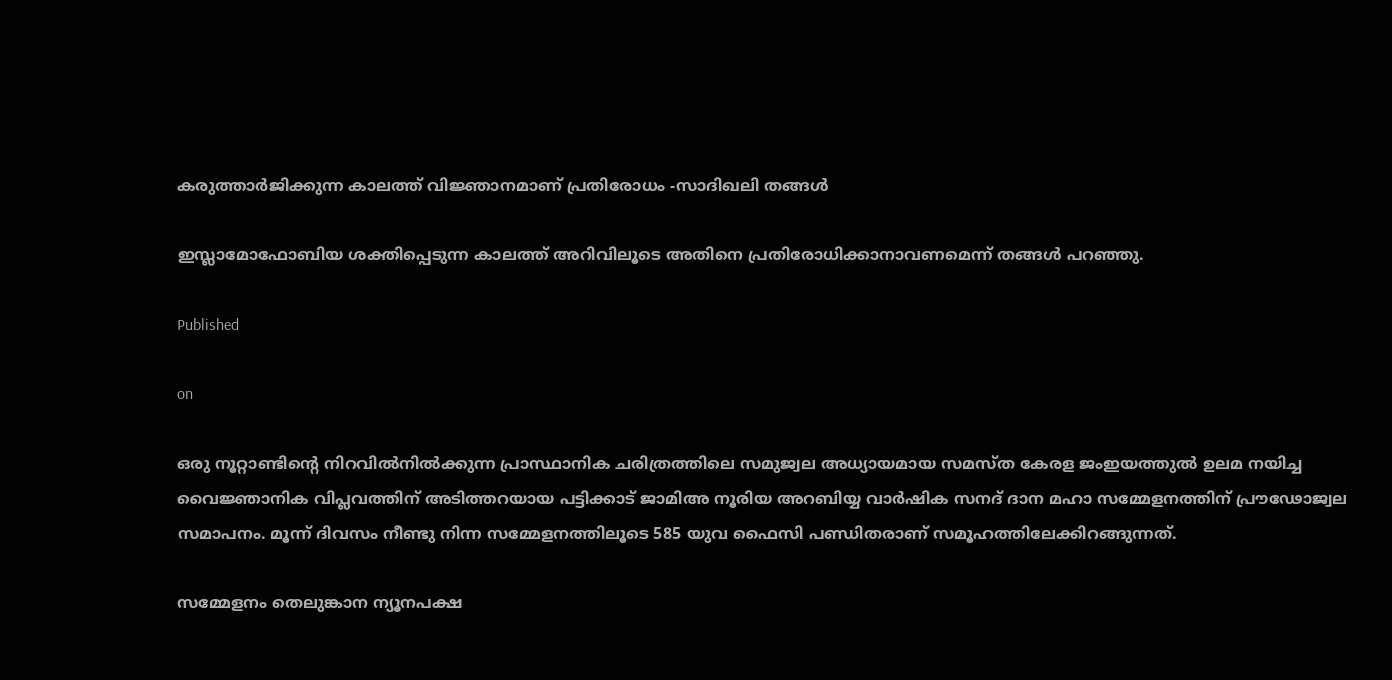കരുത്താര്‍ജിക്കുന്ന കാലത്ത് വിജ്ഞാനമാണ് പ്രതിരോധം -സാദിഖലി തങ്ങള്‍

ഇസ്ലാമോഫോബിയ ശക്തിപ്പെടുന്ന കാലത്ത് അറിവിലൂടെ അതിനെ പ്രതിരോധിക്കാനാവണമെന്ന് തങ്ങള്‍ പറഞ്ഞു.

Published

on

ഒരു നൂറ്റാണ്ടിന്റെ നിറവില്‍നില്‍ക്കുന്ന പ്രാസ്ഥാനിക ചരിത്രത്തിലെ സമുജ്വല അധ്യായമായ സമസ്ത കേരള ജംഇയത്തുല്‍ ഉലമ നയിച്ച വൈജ്ഞാനിക വിപ്ലവത്തിന് അടിത്തറയായ പട്ടിക്കാട് ജാമിഅ നൂരിയ അറബിയ്യ വാര്‍ഷിക സനദ് ദാന മഹാ സമ്മേളനത്തിന് പ്രൗഢോജ്വല സമാപനം. മൂന്ന് ദിവസം നീണ്ടു നിന്ന സമ്മേളനത്തിലൂടെ 585 യുവ ഫൈസി പണ്ഡിതരാണ് സമൂഹത്തിലേക്കിറങ്ങുന്നത്.

സമ്മേളനം തെലുങ്കാന ന്യൂനപക്ഷ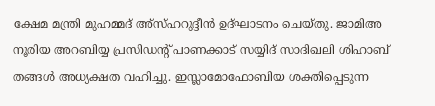ക്ഷേമ മന്ത്രി മുഹമ്മദ് അ്‌സ്ഹറുദ്ദീന്‍ ഉദ്ഘാടനം ചെയ്തു. ജാമിഅ നൂരിയ അറബിയ്യ പ്രസിഡന്റ് പാണക്കാട് സയ്യിദ് സാദിഖലി ശിഹാബ് തങ്ങള്‍ അധ്യക്ഷത വഹിച്ചു. ഇസ്ലാമോഫോബിയ ശക്തിപ്പെടുന്ന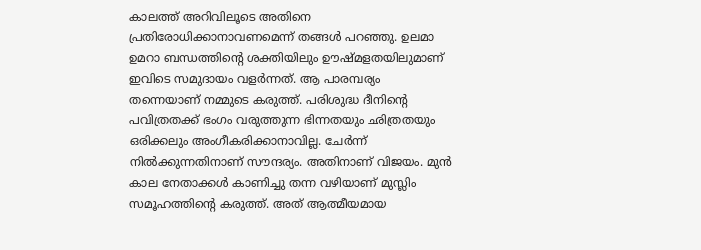കാലത്ത് അറിവിലൂടെ അതിനെ പ്രതിരോധിക്കാനാവണമെന്ന് തങ്ങള്‍ പറഞ്ഞു. ഉലമാ ഉമറാ ബന്ധത്തിന്റെ ശക്തിയിലും ഊഷ്മളതയിലുമാണ് ഇവിടെ സമുദായം വളര്‍ന്നത്. ആ പാരമ്പര്യം തന്നെയാണ് നമ്മുടെ കരുത്ത്. പരിശുദ്ധ ദീനിന്റെ പവിത്രതക്ക് ഭംഗം വരുത്തുന്ന ഭിന്നതയും ഛിത്രതയും ഒരിക്കലും അംഗീകരിക്കാനാവില്ല. ചേര്‍ന്ന് നില്‍ക്കുന്നതിനാണ് സൗന്ദര്യം. അതിനാണ് വിജയം. മുന്‍ കാല നേതാക്കള്‍ കാണിച്ചു തന്ന വഴിയാണ് മുസ്ലിം സമൂഹത്തിന്റെ കരുത്ത്. അത് ആത്മീയമായ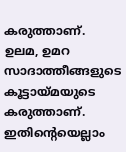കരുത്താണ്. ഉലമ, ഉമറ സാദാത്തീങ്ങളുടെ കൂട്ടായ്മയുടെ കരുത്താണ്. ഇതിന്റെയെല്ലാം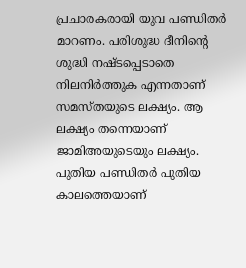പ്രചാരകരായി യുവ പണ്ഡിതര്‍ മാറണം. പരിശുദ്ധ ദീനിന്റെ ശുദ്ധി നഷ്ടപ്പെടാതെ നിലനിര്‍ത്തുക എന്നതാണ് സമസ്തയുടെ ലക്ഷ്യം. ആ ലക്ഷ്യം തന്നെയാണ് ജാമിഅയുടെയും ലക്ഷ്യം. പുതിയ പണ്ഡിതര്‍ പുതിയ കാലത്തെയാണ്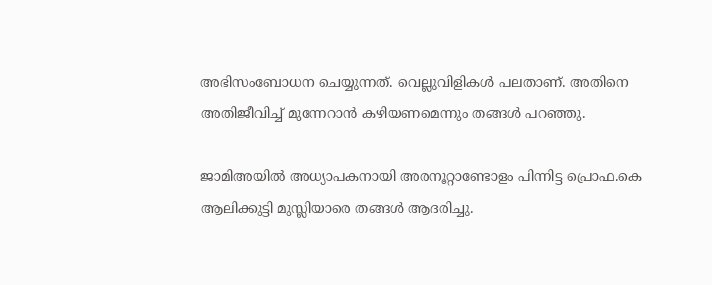അഭിസംബോധന ചെയ്യുന്നത്. വെല്ലുവിളികള്‍ പലതാണ്. അതിനെ അതിജീവിച്ച് മുന്നേറാന്‍ കഴിയണമെന്നും തങ്ങള്‍ പറഞ്ഞു.

ജാമിഅയില്‍ അധ്യാപകനായി അരനൂറ്റാണ്ടോളം പിന്നിട്ട പ്രൊഫ.കെ ആലിക്കുട്ടി മുസ്ലിയാരെ തങ്ങള്‍ ആദരിച്ചു.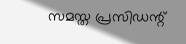സമസ്ത പ്രസിഡന്റ്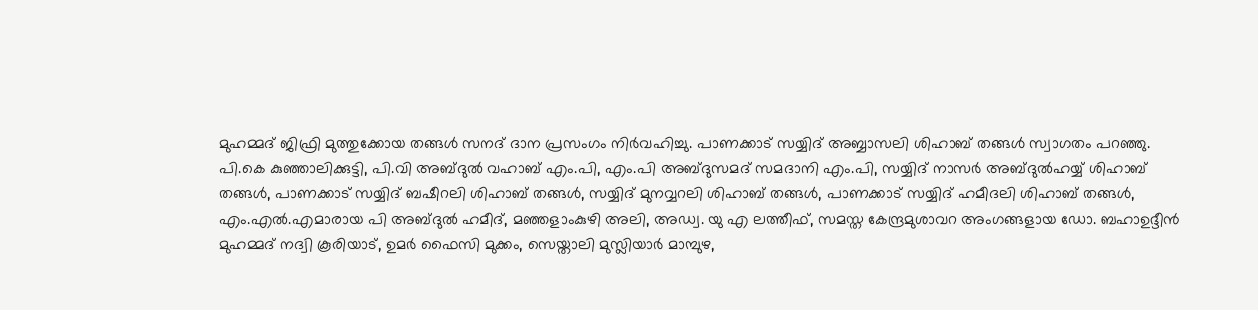മുഹമ്മദ് ജിഫ്രി മുത്തുക്കോയ തങ്ങള്‍ സനദ് ദാന പ്രസംഗം നിര്‍വഹിച്ചു. പാണക്കാട് സയ്യിദ് അബ്ബാസലി ശിഹാബ് തങ്ങള്‍ സ്വാഗതം പറഞ്ഞു. പി.കെ കുഞ്ഞാലിക്കുട്ടി, പി.വി അബ്ദുല്‍ വഹാബ് എം.പി, എം.പി അബ്ദുസമദ് സമദാനി എം.പി, സയ്യിദ് നാസര്‍ അബ്ദുല്‍ഹയ്യ് ശിഹാബ് തങ്ങള്‍, പാണക്കാട് സയ്യിദ് ബഷീറലി ശിഹാബ് തങ്ങള്‍, സയ്യിദ് മുനവ്വറലി ശിഹാബ് തങ്ങള്‍, പാണക്കാട് സയ്യിദ് ഹമീദലി ശിഹാബ് തങ്ങള്‍, എം.എല്‍.എമാരായ പി അബ്ദുല്‍ ഹമീദ്, മഞ്ഞളാംകുഴി അലി, അഡ്വ. യു എ ലത്തീഫ്, സമസ്ത കേന്ദ്രമുശാവറ അംഗങ്ങളായ ഡോ. ബഹാഉദ്ദീന്‍ മുഹമ്മദ് നദ്വി കൂരിയാട്, ഉമര്‍ ഫൈസി മുക്കം, സെയ്താലി മുസ്ലിയാര്‍ മാമ്പുഴ,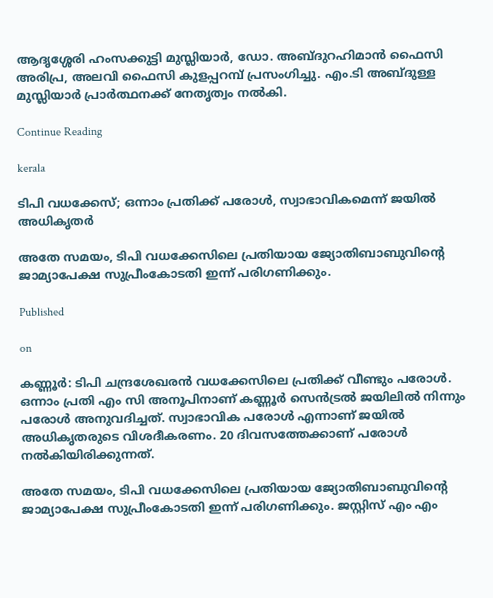ആദൃശ്ശേരി ഹംസക്കുട്ടി മുസ്ലിയാര്‍, ഡോ. അബ്ദുറഹിമാന്‍ ഫൈസി അരിപ്ര, അലവി ഫൈസി കുളപ്പറമ്പ് പ്രസംഗിച്ചു. എം.ടി അബ്ദുള്ള മുസ്ലിയാര്‍ പ്രാര്‍ത്ഥനക്ക് നേതൃത്വം നല്‍കി.

Continue Reading

kerala

ടിപി വധക്കേസ്; ഒന്നാം പ്രതിക്ക് പരോള്‍, സ്വാഭാവികമെന്ന് ജയില്‍ അധികൃതര്‍

അതേ സമയം, ടിപി വധക്കേസിലെ പ്രതിയായ ജ്യോതിബാബുവിന്റെ ജാമ്യാപേക്ഷ സുപ്രീംകോടതി ഇന്ന് പരിഗണിക്കും.

Published

on

കണ്ണൂര്‍: ടിപി ചന്ദ്രശേഖരന്‍ വധക്കേസിലെ പ്രതിക്ക് വീണ്ടും പരോള്‍. ഒന്നാം പ്രതി എം സി അനൂപിനാണ് കണ്ണൂര്‍ സെന്‍ട്രല്‍ ജയിലില്‍ നിന്നും പരോള്‍ അനുവദിച്ചത്. സ്വാഭാവിക പരോള്‍ എന്നാണ് ജയില്‍ അധികൃതരുടെ വിശദീകരണം. 20 ദിവസത്തേക്കാണ് പരോള്‍ നല്‍കിയിരിക്കുന്നത്.

അതേ സമയം, ടിപി വധക്കേസിലെ പ്രതിയായ ജ്യോതിബാബുവിന്റെ ജാമ്യാപേക്ഷ സുപ്രീംകോടതി ഇന്ന് പരിഗണിക്കും. ജസ്റ്റിസ് എം എം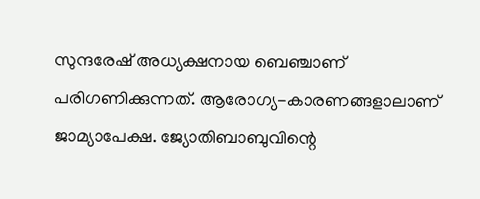സുന്ദരേഷ് അധ്യക്ഷനായ ബെഞ്ചാണ് പരിഗണിക്കുന്നത്. ആരോഗ്യ-കാരണങ്ങളാലാണ് ജാമ്യാപേക്ഷ. ജ്യോതിബാബുവിന്റെ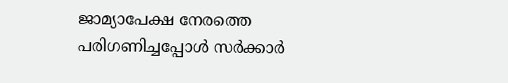ജാമ്യാപേക്ഷ നേരത്തെ പരിഗണിച്ചപ്പോള്‍ സര്‍ക്കാര്‍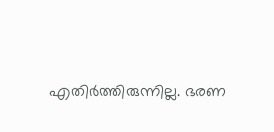എതിര്‍ത്തിരുന്നില്ല. ഭരണ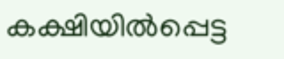കക്ഷിയില്‍പ്പെട്ട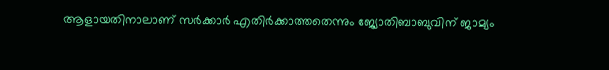ആളായതിനാലാണ് സര്‍ക്കാര്‍ എതിര്‍ക്കാത്തതെന്നും ജ്യോതിബാബുവിന് ജാമ്യം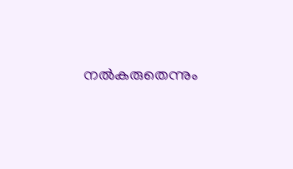നല്‍കരുതെന്നും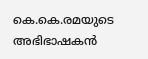കെ.കെ.രമയുടെ അഭിഭാഷകന്‍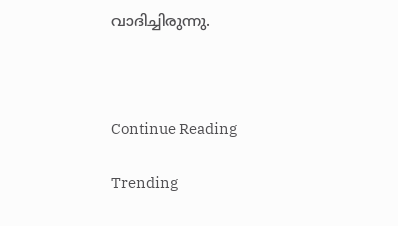വാദിച്ചിരുന്നു.



Continue Reading

Trending